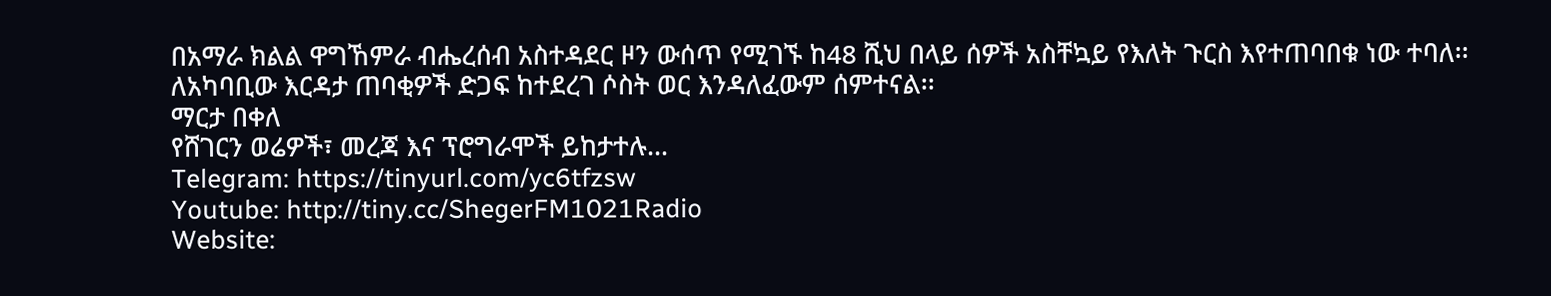በአማራ ክልል ዋግኸምራ ብሔረሰብ አስተዳደር ዞን ውሰጥ የሚገኙ ከ48 ሺህ በላይ ሰዎች አስቸኳይ የእለት ጉርስ እየተጠባበቁ ነው ተባለ፡፡
ለአካባቢው እርዳታ ጠባቂዎች ድጋፍ ከተደረገ ሶስት ወር እንዳለፈውም ሰምተናል፡፡
ማርታ በቀለ
የሸገርን ወሬዎች፣ መረጃ እና ፕሮግራሞች ይከታተሉ…
Telegram: https://tinyurl.com/yc6tfzsw
Youtube: http://tiny.cc/ShegerFM1021Radio
Website: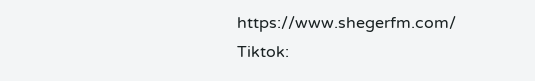https://www.shegerfm.com/
Tiktok: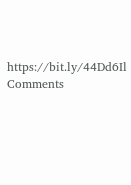https://bit.ly/44Dd6Il
Comments